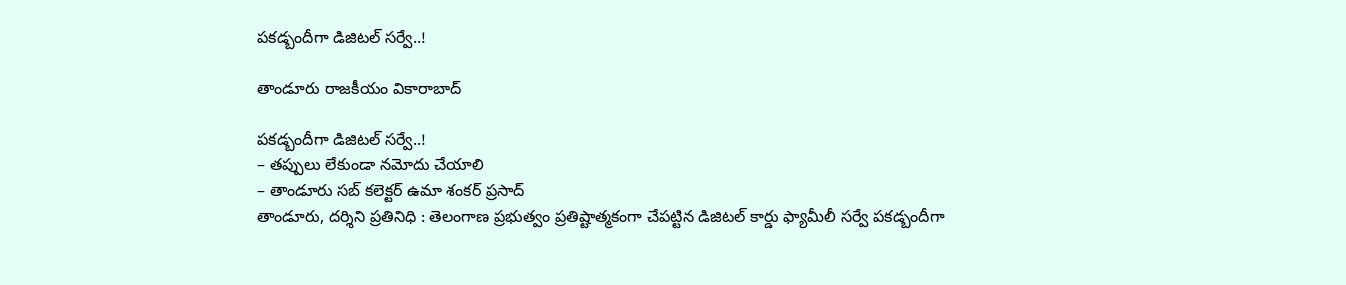పకడ్బందీగా డిజిటల్ సర్వే..!

తాండూరు రాజకీయం వికారాబాద్

పకడ్బందీగా డిజిటల్ సర్వే..!
– తప్పులు లేకుండా నమోదు చేయాలి
– తాండూరు సబ్ కలెక్టర్ ఉమా శంకర్ ప్రసాద్
తాండూరు, దర్శిని ప్రతినిధి : తెలంగాణ ప్రభుత్వం ప్రతిష్టాత్మకంగా చేపట్టిన డిజిటల్ కార్డు ఫ్యామీలీ సర్వే పకడ్బందీగా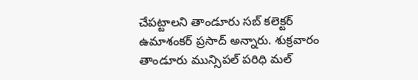చేపట్టాలని తాండూరు సబ్ కలెక్టర్ ఉమాశంకర్ ప్రసాద్ అన్నారు. శుక్రవారం తాండూరు మున్సిపల్ పరిధి మల్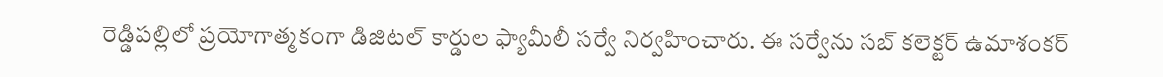రెడ్డిపల్లిలో ప్రయోగాత్మకంగా డిజిటల్ కార్డుల ఫ్యామీలీ సర్వే నిర్వహించారు. ఈ సర్వేను సబ్ కలెక్టర్ ఉమాశంకర్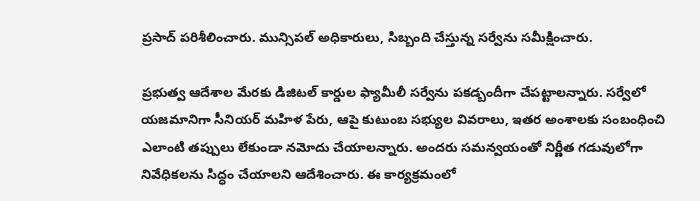ప్రసాద్ పరిశీలించారు. మున్సిపల్ అధికారులు, సిబ్బంది చేస్తున్న సర్వేను సమీక్షించారు.

ప్రభుత్వ ఆదేశాల మేరకు డిజిటల్ కార్డుల ఫ్యామీలీ సర్వేను పకడ్బందీగా చేపట్టాలన్నారు. సర్వేలో యజమానిగా సీనియర్ మహిళ పేరు, ఆపై కుటుంబ సభ్యుల వివరాలు, ఇతర అంశాలకు సంబంధించి ఎలాంటి తప్పులు లేకుండా నమోదు చేయాలన్నారు. అందరు సమన్వయంతో నిర్ణీత గడువులోగా నివేధికలను సిద్ధం చేయాలని ఆదేశించారు. ఈ కార్యక్రమంలో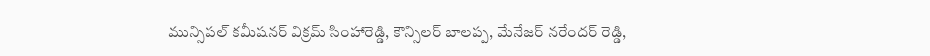మున్సిపల్ కమీషనర్ విక్రమ్ సింహారెడ్డి, కౌన్సిలర్ బాలప్ప, మేనేజర్ నరేందర్ రెడ్డి,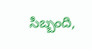సిబ్బంది,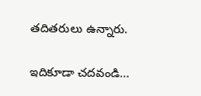తదితరులు ఉన్నారు.

ఇదికూడా చదవండి…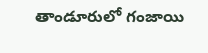తాండూరులో గంజాయి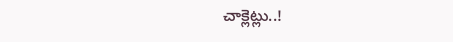చాక్లెట్లు..!